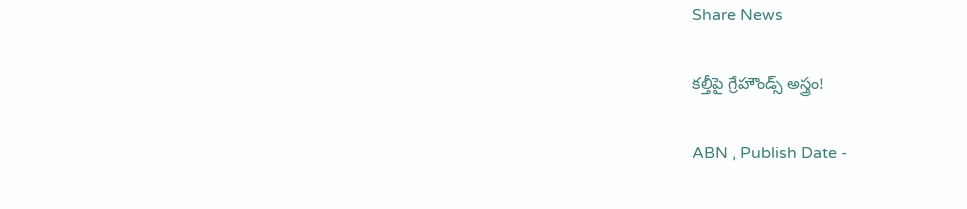Share News

కల్తీపై గ్రేహౌండ్స్‌ అస్త్రం!

ABN , Publish Date -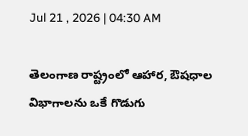Jul 21 , 2026 | 04:30 AM

తెలంగాణ రాష్ట్రంలో ఆహార, ఔషధాల విభాగాలను ఒకే గొడుగు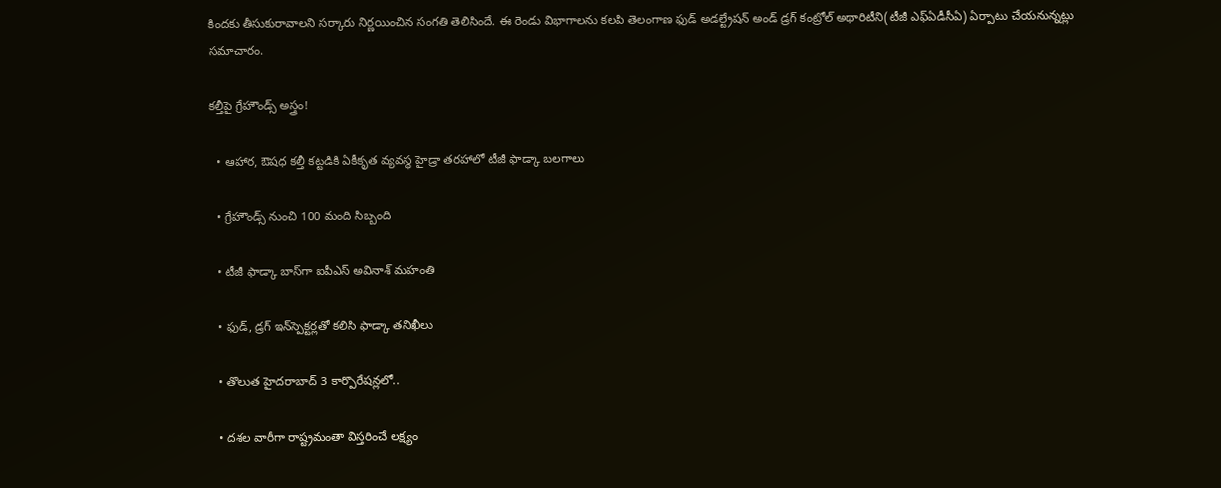కిందకు తీసుకురావాలని సర్కారు నిర్ణయించిన సంగతి తెలిసిందే. ఈ రెండు విభాగాలను కలపి తెలంగాణ ఫుడ్‌ అడల్ట్రేషన్ అండ్‌ డ్రగ్‌ కంట్రోల్‌ అథారిటీని(టీజీ ఎఫ్‌ఏడీసీఏ) ఏర్పాటు చేయనున్నట్లు సమాచారం.

కల్తీపై గ్రేహౌండ్స్‌ అస్త్రం!

  • ఆహార, ఔషధ కల్తీ కట్టడికి ఏకీకృత వ్యవస్థ హైడ్రా తరహాలో టీజీ ఫాడ్కా బలగాలు

  • గ్రేహౌండ్స్‌ నుంచి 100 మంది సిబ్బంది

  • టీజీ ఫాడ్కా బాస్‌గా ఐపీఎస్‌ అవినాశ్‌ మహంతి

  • ఫుడ్‌, డ్రగ్‌ ఇన్‌స్పెక్టర్లతో కలిసి ఫాడ్కా తనిఖీలు

  • తొలుత హైదరాబాద్‌ 3 కార్పొరేషన్లలో..

  • దశల వారీగా రాష్ట్రమంతా విస్తరించే లక్ష్యం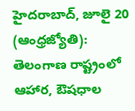హైదరాబాద్‌, జూలై 20 (ఆంధ్రజ్యోతి): తెలంగాణ రాష్ట్రంలో ఆహార, ఔషధాల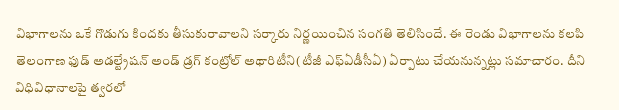విభాగాలను ఒకే గొడుగు కిందకు తీసుకురావాలని సర్కారు నిర్ణయించిన సంగతి తెలిసిందే. ఈ రెండు విభాగాలను కలపి తెలంగాణ ఫుడ్‌ అడల్ట్రేషన్ అండ్‌ డ్రగ్‌ కంట్రోల్‌ అథారిటీని(టీజీ ఎఫ్‌ఏడీసీఏ) ఏర్పాటు చేయనున్నట్లు సమాచారం. దీని విధివిధానాలపై త్వరలో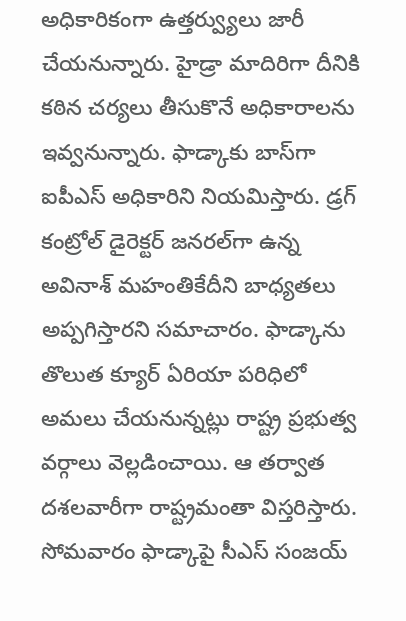అధికారికంగా ఉత్తర్వ్యులు జారీ చేయనున్నారు. హైడ్రా మాదిరిగా దీనికి కఠిన చర్యలు తీసుకొనే అధికారాలను ఇవ్వనున్నారు. ఫాడ్కాకు బాస్‌గా ఐపీఎస్‌ అధికారిని నియమిస్తారు. డ్రగ్‌ కంట్రోల్‌ డైరెక్టర్‌ జనరల్‌గా ఉన్న అవినాశ్‌ మహంతికేదీని బాధ్యతలు అప్పగిస్తారని సమాచారం. ఫాడ్కాను తొలుత క్యూర్‌ ఏరియా పరిధిలో అమలు చేయనున్నట్లు రాష్ట్ర ప్రభుత్వ వర్గాలు వెల్లడించాయి. ఆ తర్వాత దశలవారీగా రాష్ట్రమంతా విస్తరిస్తారు. సోమవారం ఫాడ్కాపై సీఎస్‌ సంజయ్‌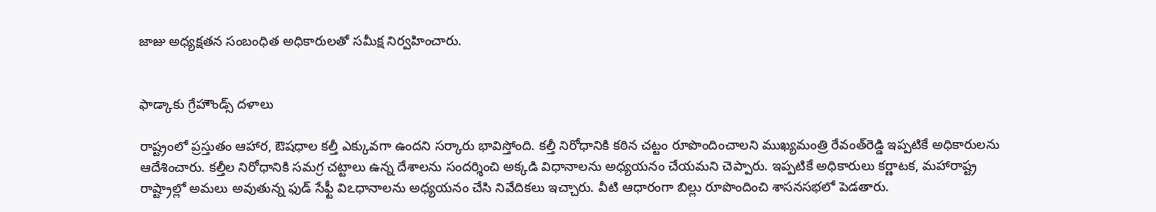జాజు అధ్యక్షతన సంబంధిత అధికారులతో సమీక్ష నిర్వహించారు.


ఫాడ్కాకు గ్రేహౌండ్స్‌ దళాలు

రాష్ట్రంలో ప్రస్తుతం ఆహార, ఔషధాల కల్తీ ఎక్కువగా ఉందని సర్కారు భావిస్తోంది. కల్తీ నిరోధానికి కఠిన చట్టం రూపొందించాలని ముఖ్యమంత్రి రేవంత్‌రెడ్డి ఇప్పటికే అధికారులను ఆదేశించారు. కల్తీల నిరోధానికి సమగ్ర చట్టాలు ఉన్న దేశాలను సందర్శించి అక్కడి విధానాలను అధ్యయనం చేయమని చెప్పారు. ఇప్పటికే అధికారులు కర్ణాటక, మహారాష్ట్ర రాష్ట్రాల్లో అమలు అవుతున్న ఫుడ్‌ సేఫ్టీ విఽధానాలను అధ్యయనం చేసి నివేదికలు ఇచ్చారు. వీటి ఆధారంగా బిల్లు రూపొందించి శాసనసభలో పెడతారు.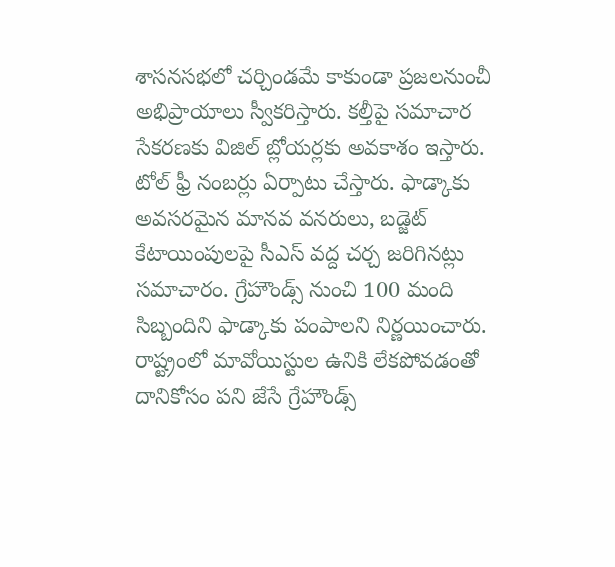శాసనసభలో చర్చిండమే కాకుండా ప్రజలనుంచీ అభిప్రాయాలు స్వీకరిస్తారు. కల్తీపై సమాచార సేకరణకు విజిల్‌ బ్లోయర్లకు అవకాశం ఇస్తారు. టోల్‌ ఫ్రీ నంబర్లు ఏర్పాటు చేస్తారు. ఫాడ్కాకు అవసరమైన మానవ వనరులు, బడ్జెట్‌ కేటాయింపులపై సీఎస్‌ వద్ద చర్చ జరిగినట్లు సమాచారం. గ్రేహౌండ్స్‌ నుంచి 100 మంది సిబ్బందిని ఫాడ్కాకు పంపాలని నిర్ణయించారు. రాష్ట్రంలో మావోయిస్టుల ఉనికి లేకపోవడంతో దానికోసం పని జేసే గ్రేహౌండ్స్‌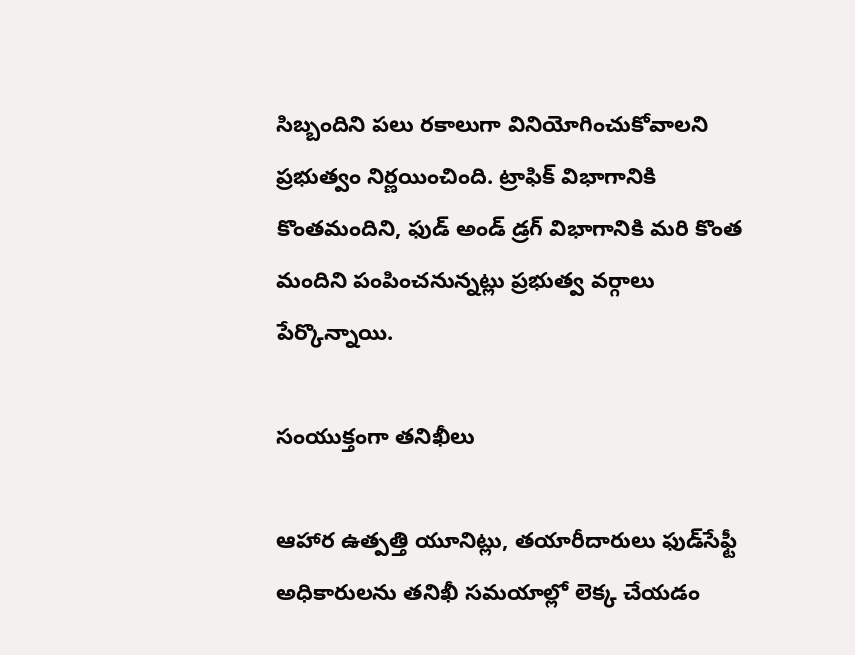సిబ్బందిని పలు రకాలుగా వినియోగించుకోవాలని ప్రభుత్వం నిర్ణయించింది. ట్రాఫిక్‌ విభాగానికి కొంతమందిని, ఫుడ్‌ అండ్‌ డ్రగ్‌ విభాగానికి మరి కొంత మందిని పంపించనున్నట్లు ప్రభుత్వ వర్గాలు పేర్కొన్నాయి.

సంయుక్తంగా తనిఖీలు

ఆహార ఉత్పత్తి యూనిట్లు, తయారీదారులు ఫుడ్‌సేఫ్టీ అధికారులను తనిఖీ సమయాల్లో లెక్క చేయడం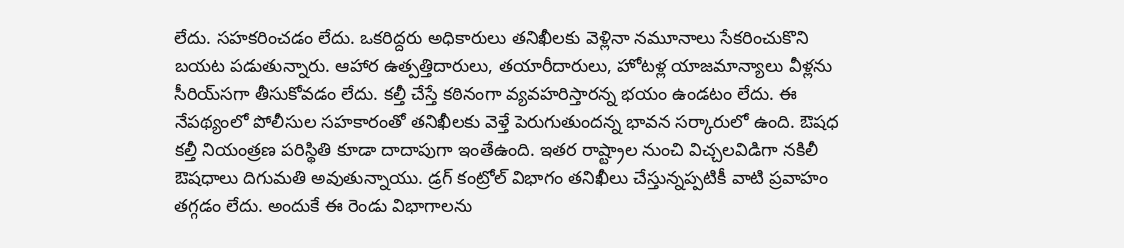లేదు. సహకరించడం లేదు. ఒకరిద్దరు అధికారులు తనిఖీలకు వెళ్లినా నమూనాలు సేకరించుకొని బయట పడుతున్నారు. ఆహార ఉత్పత్తిదారులు, తయారీదారులు, హోటళ్ల యాజమాన్యాలు వీళ్లను సీరియ్‌సగా తీసుకోవడం లేదు. కల్తీ చేస్తే కఠినంగా వ్యవహరిస్తారన్న భయం ఉండటం లేదు. ఈ నేపథ్యంలో పోలీసుల సహకారంతో తనిఖీలకు వెళ్తే పెరుగుతుందన్న భావన సర్కారులో ఉంది. ఔషధ కల్తీ నియంత్రణ పరిస్థితి కూడా దాదాపుగా ఇంతేఉంది. ఇతర రాష్ట్రాల నుంచి విచ్చలవిడిగా నకిలీ ఔషధాలు దిగుమతి అవుతున్నాయు. డ్రగ్‌ కంట్రోల్‌ విభాగం తనిఖీలు చేస్తున్నప్పటికీ వాటి ప్రవాహం తగ్గడం లేదు. అందుకే ఈ రెండు విభాగాలను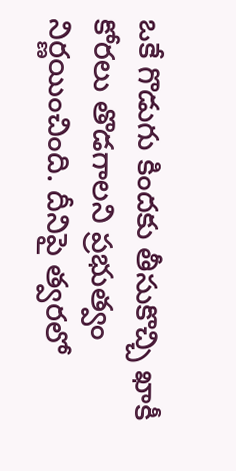ఒకే గొడుగు కిందకు తీసుకొచ్చి ఖాకీ కోరలు తొడగాలని ప్రభుత్వం నిర్ణయించింది. దీనిపై త్వరలో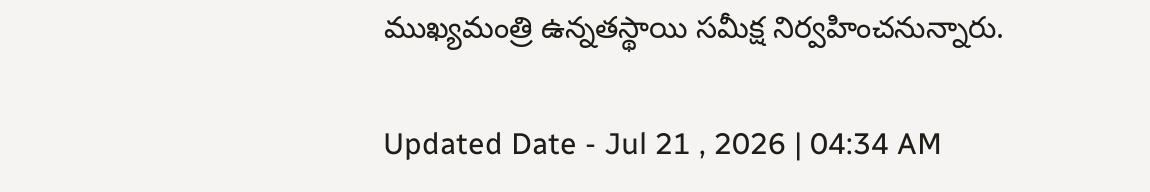ముఖ్యమంత్రి ఉన్నతస్థాయి సమీక్ష నిర్వహించనున్నారు.

Updated Date - Jul 21 , 2026 | 04:34 AM